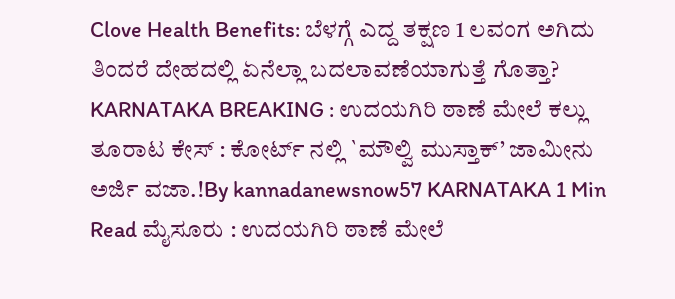Clove Health Benefits: ಬೆಳಗ್ಗೆ ಎದ್ದ ತಕ್ಷಣ 1 ಲವಂಗ ಅಗಿದು ತಿಂದರೆ ದೇಹದಲ್ಲಿ ಏನೆಲ್ಲಾ ಬದಲಾವಣೆಯಾಗುತ್ತೆ ಗೊತ್ತಾ?
KARNATAKA BREAKING : ಉದಯಗಿರಿ ಠಾಣೆ ಮೇಲೆ ಕಲ್ಲು ತೂರಾಟ ಕೇಸ್ : ಕೋರ್ಟ್ ನಲ್ಲಿ `ಮೌಲ್ವಿ ಮುಸ್ತಾಕ್’ ಜಾಮೀನು ಅರ್ಜಿ ವಜಾ.!By kannadanewsnow57 KARNATAKA 1 Min Read ಮೈಸೂರು : ಉದಯಗಿರಿ ಠಾಣೆ ಮೇಲೆ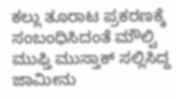ಕಲ್ಲು ತೂರಾಟ ಪ್ರಕರಣಕ್ಕೆ ಸಂಬಂಧಿಸಿದಂತೆ ಮೌಲ್ವಿ ಮುಫ್ತಿ ಮುಸ್ತಾಕ್ ಸಲ್ಲಿಸಿದ್ದ ಜಾಮೀನು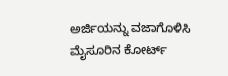ಅರ್ಜಿಯನ್ನು ವಜಾಗೊಳಿಸಿ ಮೈಸೂರಿನ ಕೋರ್ಟ್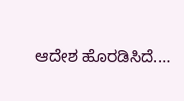ಆದೇಶ ಹೊರಡಿಸಿದೆ.…